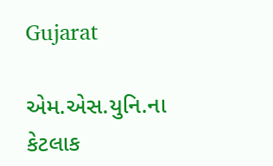Gujarat

એમ.એસ.યુનિ.ના કેટલાક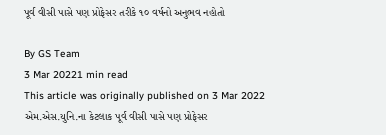પૂર્વ વીસી પાસે પણ પ્રોફેસર તરીકે ૧૦ વર્ષનો અનુભવ નહોતો

By GS Team
3 Mar 20221 min read
This article was originally published on 3 Mar 2022
એમ.એસ.યુનિ.ના કેટલાક પૂર્વ વીસી પાસે પણ પ્રોફેસર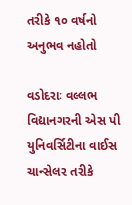તરીકે ૧૦ વર્ષનો અનુભવ નહોતો

વડોદરાઃ વલ્લભ વિદ્યાનગરની એસ પી યુનિવર્સિટીના વાઈસ ચાન્સેલર તરીકે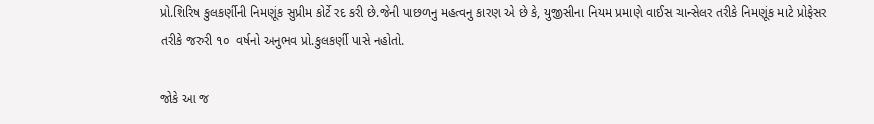પ્રો.શિરિષ કુલકર્ણીની નિમણૂંક સુપ્રીમ કોર્ટે રદ કરી છે.જેની પાછળનુ મહત્વનુ કારણ એ છે કે, યુજીસીના નિયમ પ્રમાણે વાઈસ ચાન્સેલર તરીકે નિમણૂંક માટે પ્રોફેસર તરીકે જરુરી ૧૦  વર્ષનો અનુભવ પ્રો.કુલકર્ણી પાસે નહોતો.

જોકે આ જ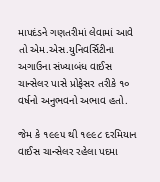માપદંડને ગણતરીમાં લેવામાં આવે તો એમ.એસ.યુનિવર્સિટીના અગાઉના સંખ્યાબંધ વાઈસ ચાન્સેલર પાસે પ્રોફેસર તરીકે ૧૦ વર્ષનો અનુભવનો અભાવ હતો.

જેમ કે ૧૯૯૫ થી ૧૯૯૮ દરમિયાન વાઈસ ચાન્સેલર રહેલા પદમા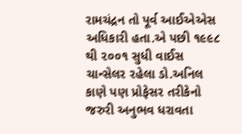રામચંદ્રન તો પૂર્વ આઈએએસ અધિકારી હતા.એ પછી ૧૯૯૮ થી ૨૦૦૧ સુધી વાઈસ ચાન્સેલર રહેલા ડો.અનિલ કાણે પણ પ્રોફેસર તરીકેનો જરુરી અનુભવ ધરાવતા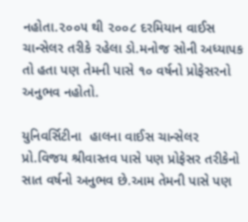નહોતા.૨૦૦૫ થી ૨૦૦૮ દરમિયાન વાઈસ ચાન્સેલર તરીકે રહેલા ડો.મનોજ સોની અધ્યાપક તો હતા પણ તેમની પાસે ૧૦ વર્ષનો પ્રોફેસરનો અનુભવ નહોતો.

યુનિવર્સિટીના  હાલના વાઈસ ચાન્સેલર પ્રો.વિજય શ્રીવાસ્તવ પાસે પણ પ્રોફેસર તરીકેનો સાત વર્ષનો અનુભવ છે.આમ તેમની પાસે પણ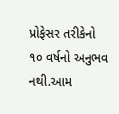પ્રોફેસર તરીકેનો ૧૦ વર્ષનો અનુભવ નથી.આમ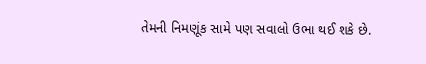તેમની નિમણૂંક સામે પણ સવાલો ઉભા થઈ શકે છે.